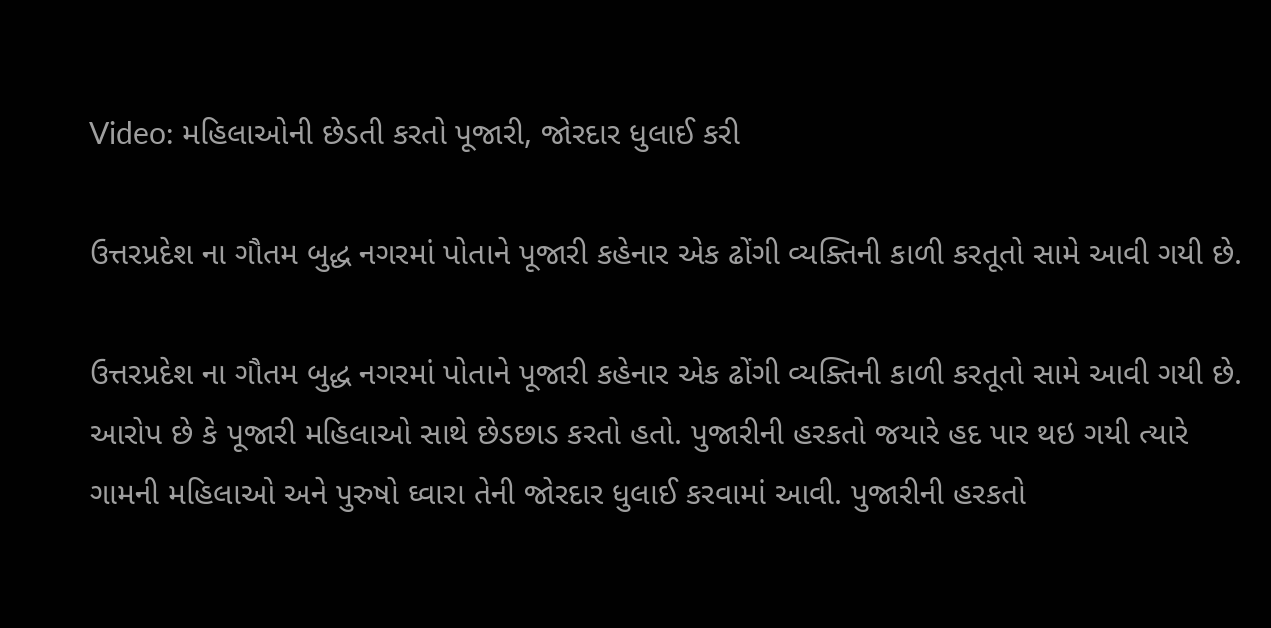Video: મહિલાઓની છેડતી કરતો પૂજારી, જોરદાર ધુલાઈ કરી

ઉત્તરપ્રદેશ ના ગૌતમ બુદ્ધ નગરમાં પોતાને પૂજારી કહેનાર એક ઢોંગી વ્યક્તિની કાળી કરતૂતો સામે આવી ગયી છે.

ઉત્તરપ્રદેશ ના ગૌતમ બુદ્ધ નગરમાં પોતાને પૂજારી કહેનાર એક ઢોંગી વ્યક્તિની કાળી કરતૂતો સામે આવી ગયી છે. આરોપ છે કે પૂજારી મહિલાઓ સાથે છેડછાડ કરતો હતો. પુજારીની હરકતો જયારે હદ પાર થઇ ગયી ત્યારે ગામની મહિલાઓ અને પુરુષો ઘ્વારા તેની જોરદાર ધુલાઈ કરવામાં આવી. પુજારીની હરકતો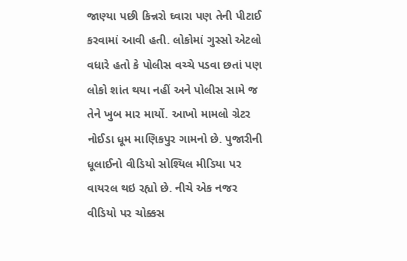જાણ્યા પછી કિન્નરો ઘ્વારા પણ તેની પીટાઈ કરવામાં આવી હતી. લોકોમાં ગુસ્સો એટલો વધારે હતો કે પોલીસ વચ્ચે પડવા છતાં પણ લોકો શાંત થયા નહીં અને પોલીસ સામે જ તેને ખુબ માર માર્યો. આખો મામલો ગ્રેટર નોઈડા ધૂમ માણિકપુર ગામનો છે. પુજારીની ધૂલાઈનો વીડિયો સોશ્યિલ મીડિયા પર વાયરલ થઇ રહ્યો છે. નીચે એક નજર વીડિયો પર ચોક્કસ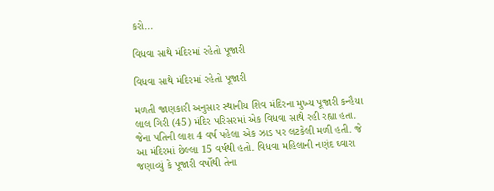કરો...

વિધવા સાથે મંદિરમાં રહેતો પૂજારી

વિધવા સાથે મંદિરમાં રહેતો પૂજારી

મળતી જાણકારી અનુસાર સ્થાનીય શિવ મંદિરના મુખ્ય પૂજારી કન્હૈયા લાલ ગિરી (45) મંદિર પરિસરમાં એક વિધવા સાથે રહી રહ્યા હતા. જેના પતિની લાશ 4 વર્ષ પહેલા એક ઝાડ પર લટકેલી મળી હતી. જે આ મંદિરમાં છેલ્લા 15 વર્ષથી હતો. વિધવા મહિલાની નણંદ ઘ્વારા જણાવ્યું કે પૂજારી વર્ષોથી તેના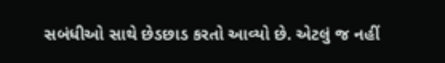સબંધીઓ સાથે છેડછાડ કરતો આવ્યો છે. એટલું જ નહીં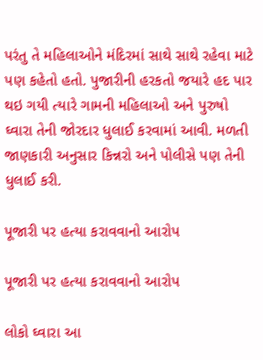પરંતુ તે મહિલાઓને મંદિરમાં સાથે સાથે રહેવા માટે પણ કહેતો હતો. પુજારીની હરકતો જયારે હદ પાર થઇ ગયી ત્યારે ગામની મહિલાઓ અને પુરુષો ઘ્વારા તેની જોરદાર ધુલાઈ કરવામાં આવી. મળતી જાણકારી અનુસાર કિન્નરો અને પોલીસે પણ તેની ધુલાઈ કરી.

પૂજારી પર હત્યા કરાવવાનો આરોપ

પૂજારી પર હત્યા કરાવવાનો આરોપ

લોકો ઘ્વારા આ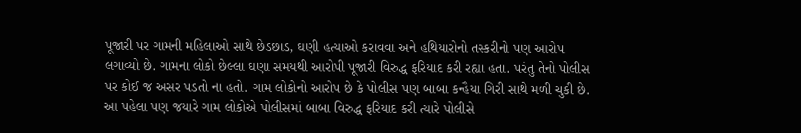પૂજારી પર ગામની મહિલાઓ સાથે છેડછાડ, ઘણી હત્યાઓ કરાવવા અને હથિયારોનો તસ્કરીનો પણ આરોપ લગાવ્યો છે. ગામના લોકો છેલ્લા ઘણા સમયથી આરોપી પૂજારી વિરુદ્ધ ફરિયાદ કરી રહ્યા હતા. પરંતુ તેનો પોલીસ પર કોઈ જ અસર પડતો ના હતો. ગામ લોકોનો આરોપ છે કે પોલીસ પણ બાબા કન્હૈયા ગિરી સાથે મળી ચુકી છે. આ પહેલા પણ જયારે ગામ લોકોએ પોલીસમાં બાબા વિરુદ્ધ ફરિયાદ કરી ત્યારે પોલીસે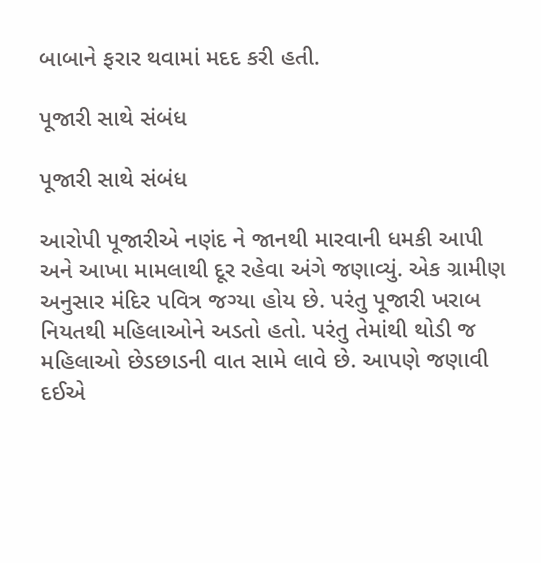બાબાને ફરાર થવામાં મદદ કરી હતી.

પૂજારી સાથે સંબંધ

પૂજારી સાથે સંબંધ

આરોપી પૂજારીએ નણંદ ને જાનથી મારવાની ધમકી આપી અને આખા મામલાથી દૂર રહેવા અંગે જણાવ્યું. એક ગ્રામીણ અનુસાર મંદિર પવિત્ર જગ્યા હોય છે. પરંતુ પૂજારી ખરાબ નિયતથી મહિલાઓને અડતો હતો. પરંતુ તેમાંથી થોડી જ મહિલાઓ છેડછાડની વાત સામે લાવે છે. આપણે જણાવી દઈએ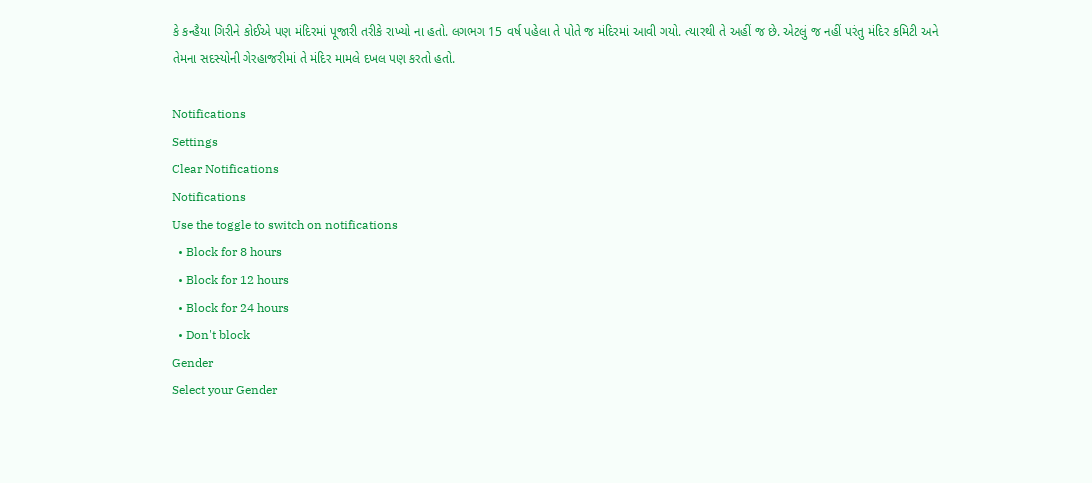કે કન્હૈયા ગિરીને કોઈએ પણ મંદિરમાં પૂજારી તરીકે રાખ્યો ના હતો. લગભગ 15 વર્ષ પહેલા તે પોતે જ મંદિરમાં આવી ગયો. ત્યારથી તે અહીં જ છે. એટલું જ નહીં પરંતુ મંદિર કમિટી અને તેમના સદસ્યોની ગેરહાજરીમાં તે મંદિર મામલે દખલ પણ કરતો હતો.

Notifications
Settings
Clear Notifications
Notifications
Use the toggle to switch on notifications
  • Block for 8 hours
  • Block for 12 hours
  • Block for 24 hours
  • Don't block
Gender
Select your Gender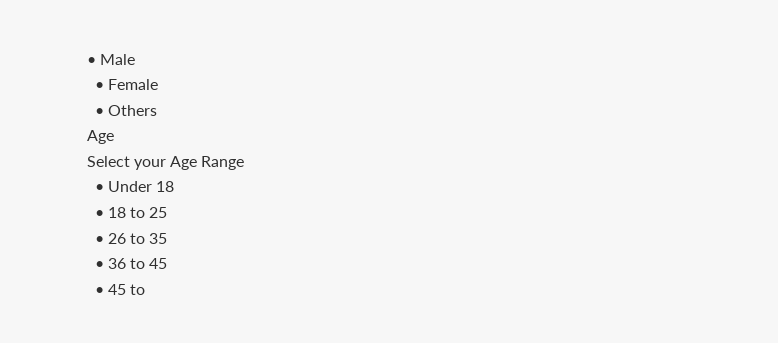• Male
  • Female
  • Others
Age
Select your Age Range
  • Under 18
  • 18 to 25
  • 26 to 35
  • 36 to 45
  • 45 to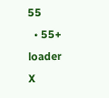55
  • 55+
loader
X